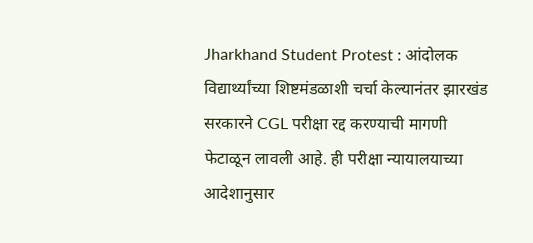Jharkhand Student Protest : आंदोलक विद्यार्थ्यांच्या शिष्टमंडळाशी चर्चा केल्यानंतर झारखंड सरकारने CGL परीक्षा रद्द करण्याची मागणी फेटाळून लावली आहे. ही परीक्षा न्यायालयाच्या आदेशानुसार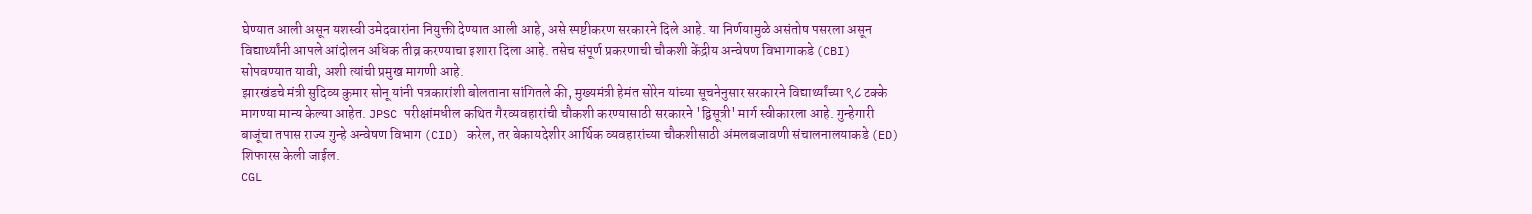घेण्यात आली असून यशस्वी उमेदवारांना नियुक्ती देण्यात आली आहे, असे स्पष्टीकरण सरकारने दिले आहे. या निर्णयामुळे असंतोष पसरला असून विद्यार्थ्यांनी आपले आंदोलन अधिक तीव्र करण्याचा इशारा दिला आहे. तसेच संपूर्ण प्रकरणाची चौकशी केंद्रीय अन्वेषण विभागाकडे (CBI) सोपवण्यात यावी, अशी त्यांची प्रमुख मागणी आहे.
झारखंडचे मंत्री सुदिव्य कुमार सोनू यांनी पत्रकारांशी बोलताना सांगितले की, मुख्यमंत्री हेमंत सोरेन यांच्या सूचनेनुसार सरकारने विद्यार्थ्यांच्या ९८ टक्के मागण्या मान्य केल्या आहेत. JPSC परीक्षांमधील कथित गैरव्यवहारांची चौकशी करण्यासाठी सरकारने 'द्विसूत्री' मार्ग स्वीकारला आहे. गुन्हेगारी बाजूंचा तपास राज्य गुन्हे अन्वेषण विभाग (CID) करेल, तर बेकायदेशीर आर्थिक व्यवहारांच्या चौकशीसाठी अंमलबजावणी संचालनालयाकडे (ED) शिफारस केली जाईल.
CGL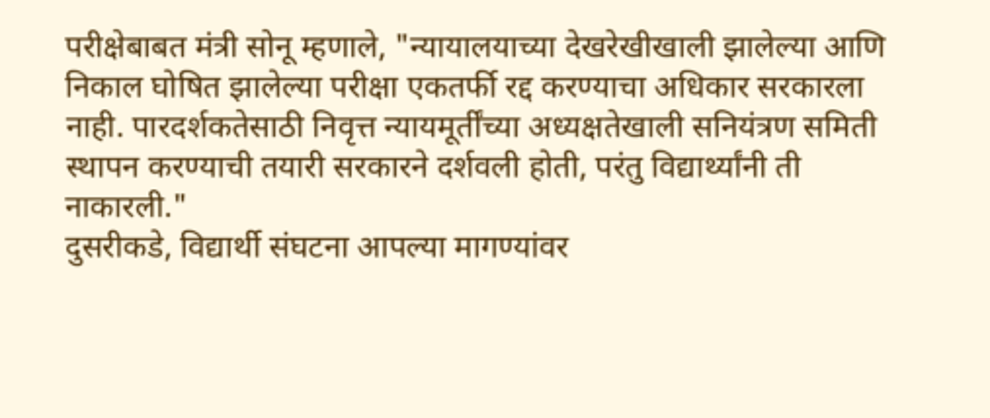परीक्षेबाबत मंत्री सोनू म्हणाले, "न्यायालयाच्या देखरेखीखाली झालेल्या आणि निकाल घोषित झालेल्या परीक्षा एकतर्फी रद्द करण्याचा अधिकार सरकारला नाही. पारदर्शकतेसाठी निवृत्त न्यायमूर्तींच्या अध्यक्षतेखाली सनियंत्रण समिती स्थापन करण्याची तयारी सरकारने दर्शवली होती, परंतु विद्यार्थ्यांनी ती नाकारली."
दुसरीकडे, विद्यार्थी संघटना आपल्या मागण्यांवर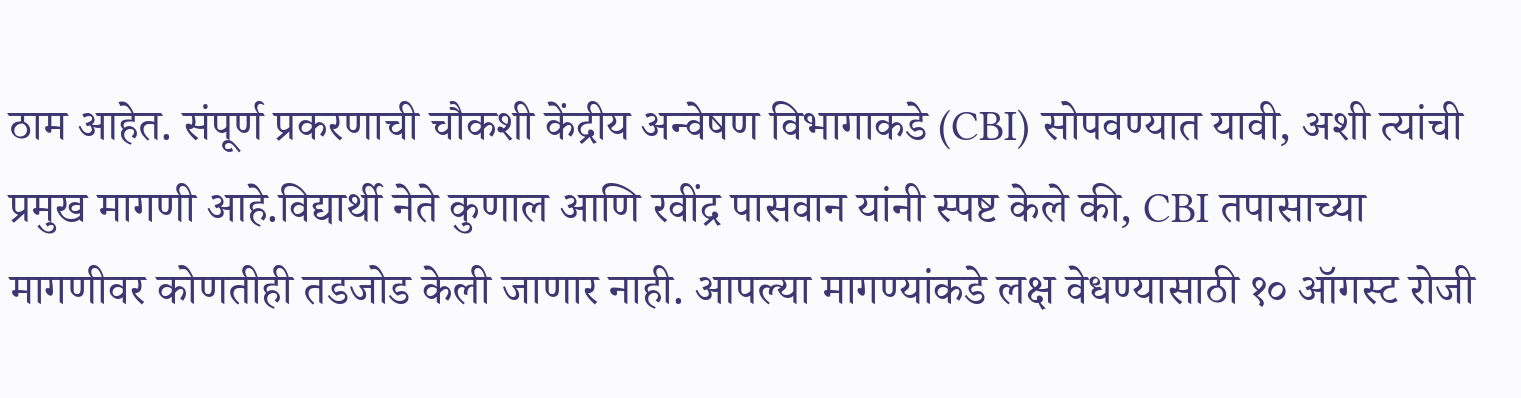ठाम आहेत. संपूर्ण प्रकरणाची चौकशी केंद्रीय अन्वेषण विभागाकडे (CBI) सोपवण्यात यावी, अशी त्यांची प्रमुख मागणी आहे.विद्यार्थी नेते कुणाल आणि रवींद्र पासवान यांनी स्पष्ट केले की, CBI तपासाच्या मागणीवर कोणतीही तडजोड केली जाणार नाही. आपल्या मागण्यांकडे लक्ष वेधण्यासाठी १० ऑगस्ट रोजी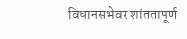विधानसभेवर शांततापूर्ण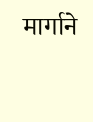मार्गाने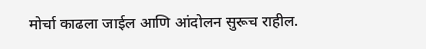मोर्चा काढला जाईल आणि आंदोलन सुरूच राहील.